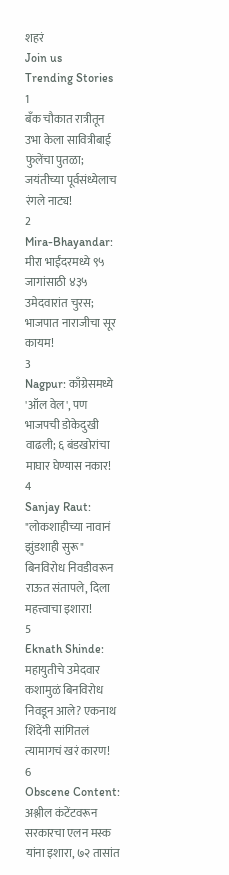शहरं
Join us
Trending Stories
1
बँक चौकात रात्रीतून उभा केला सावित्रीबाई फुलेंचा पुतळा; जयंतीच्या पूर्वसंध्येलाच रंगले नाट्य!
2
Mira-Bhayandar: मीरा भाईंदरमध्ये ९५ जागांसाठी ४३५ उमेदवारांत चुरस; भाजपात नाराजीचा सूर कायम!
3
Nagpur: काँग्रेसमध्ये 'ऑल वेल', पण भाजपची डोकेदुखी वाढली; ६ बंडखोरांचा माघार घेण्यास नकार!
4
Sanjay Raut: "लोकशाहीच्या नावानं झुंडशाही सुरू" बिनविरोध निवडीवरून राऊत संतापले, दिला महत्त्वाचा इशारा!
5
Eknath Shinde: महायुतीचे उमेदवार कशामुळं बिनविरोध निवडून आले? एकनाथ शिंदेंनी सांगितलं त्यामागचं खरं कारण!
6
Obscene Content: अश्लील कंटेंटवरून सरकारचा एलन मस्क यांना इशारा, ७२ तासांत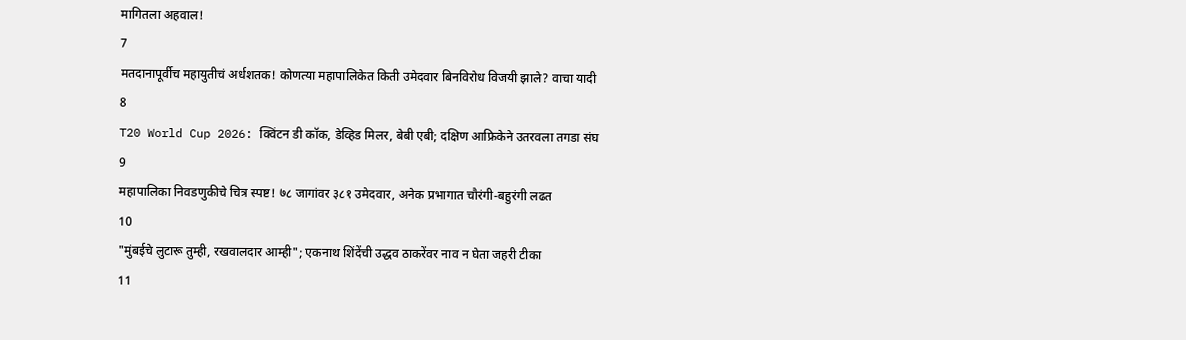मागितला अहवाल!
7
मतदानापूर्वीच महायुतीचं अर्धशतक! कोणत्या महापालिकेत किती उमेदवार बिनविरोध विजयी झाले? वाचा यादी
8
T20 World Cup 2026: क्विंटन डी कॉक, डेव्हिड मिलर, बेबी एबी; दक्षिण आफ्रिकेने उतरवला तगडा संघ
9
महापालिका निवडणुकीचे चित्र स्पष्ट! ७८ जागांवर ३८१ उमेदवार, अनेक प्रभागात चौरंगी-बहुरंगी लढत
10
"मुंबईचे लुटारू तुम्ही, रखवालदार आम्ही"; एकनाथ शिंदेंची उद्धव ठाकरेंवर नाव न घेता जहरी टीका
11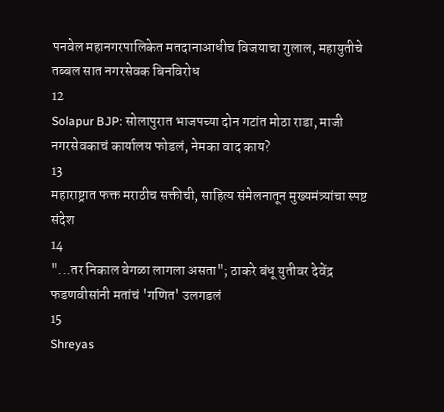पनवेल महानगरपालिकेत मतदानाआधीच विजयाचा गुलाल, महायुतीचे तब्बल सात नगरसेवक बिनविरोध
12
Solapur BJP: सोलापुरात भाजपच्या दोन गटांत मोठा राडा, माजी नगरसेवकाचं कार्यालय फोडलं, नेमका वाद काय?
13
महाराष्ट्रात फक्त मराठीच सक्तीची, साहित्य संमेलनातून मुख्यमंत्र्यांचा स्पष्ट संदेश
14
"...तर निकाल वेगळा लागला असता"; ठाकरे बंधू युतीवर देवेंद्र फडणवीसांनी मतांचं 'गणित' उलगडलं
15
Shreyas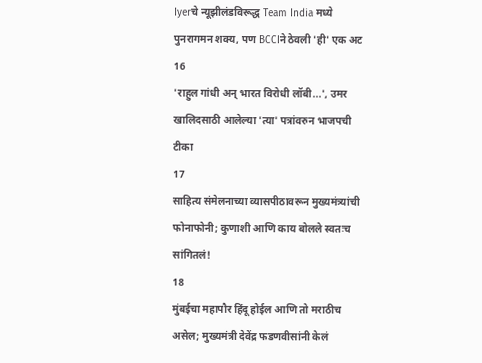Iyerचे न्यूझीलंडविरूद्ध Team India मध्ये पुनरागमन शक्य, पण BCCIने ठेवली 'ही' एक अट
16
'राहुल गांधी अन् भारत विरोधी लॉबी...', उमर खालिदसाठी आलेल्या 'त्या' पत्रांवरुन भाजपची टीका
17
साहित्य संमेलनाच्या व्यासपीठावरून मुख्यमंत्र्यांची फोनाफोनी; कुणाशी आणि काय बोलले स्वतःच सांगितलं!
18
मुंबईचा महापौर हिंदू होईल आणि तो मराठीच असेल; मुख्यमंत्री देवेंद्र फडणवीसांनी केलं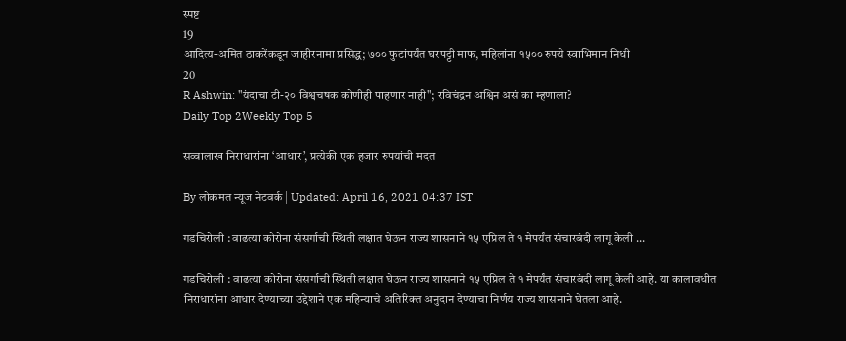स्पष्ट
19
आदित्य-अमित ठाकरेंकडून जाहीरनामा प्रसिद्ध; ७०० फुटांपर्यंत घरपट्टी माफ, महिलांना १५०० रुपये स्वाभिमान निधी
20
R Ashwin: "यंदाचा टी-२० विश्वचषक कोणीही पाहणार नाही"; रविचंद्रन अश्विन असं का म्हणाला?
Daily Top 2Weekly Top 5

सव्वालाख निराधारांना ‘आधार’, प्रत्येकी एक हजार रुपयांची मदत

By लोकमत न्यूज नेटवर्क | Updated: April 16, 2021 04:37 IST

गडचिरोली : वाढत्या कोरोना संसर्गाची स्थिती लक्षात घेऊन राज्य शासनाने १५ एप्रिल ते १ मेपर्यंत संचारबंदी लागू केली ...

गडचिरोली : वाढत्या कोरोना संसर्गाची स्थिती लक्षात घेऊन राज्य शासनाने १५ एप्रिल ते १ मेपर्यंत संचारबंदी लागू केली आहे. या कालावधीत निराधारांना आधार देण्याच्या उद्देशाने एक महिन्याचे अतिरिक्त अनुदान देण्याचा निर्णय राज्य शासनाने घेतला आहे.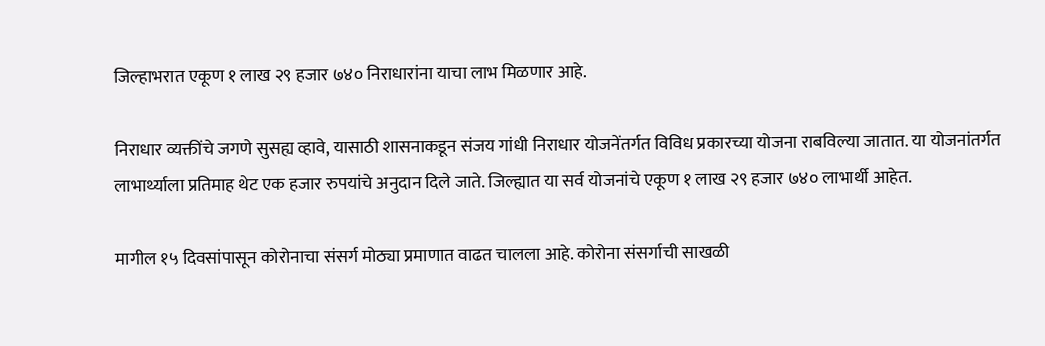जिल्हाभरात एकूण १ लाख २९ हजार ७४० निराधारांना याचा लाभ मिळणार आहे.

निराधार व्यक्तींचे जगणे सुसह्य व्हावे, यासाठी शासनाकडून संजय गांधी निराधार योजनेंतर्गत विविध प्रकारच्या योजना राबविल्या जातात. या योजनांतर्गत लाभार्थ्याला प्रतिमाह थेट एक हजार रुपयांचे अनुदान दिले जाते. जिल्ह्यात या सर्व योजनांचे एकूण १ लाख २९ हजार ७४० लाभार्थी आहेत.

मागील १५ दिवसांपासून कोरोनाचा संसर्ग मोठ्या प्रमाणात वाढत चालला आहे. कोरोना संसर्गाची साखळी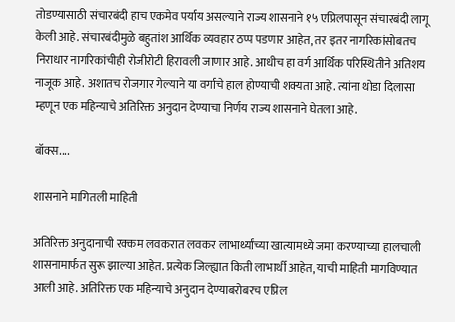तोडण्यासाठी संचारबंदी हाच एकमेव पर्याय असल्याने राज्य शासनाने १५ एप्रिलपासून संचारबंदी लागू केली आहे. संचारबंदीमुळे बहुतांश आर्थिक व्यवहार ठप्प पडणार आहेत, तर इतर नागरिकांसोबतच निराधार नागरिकांचीही रोजीरोटी हिरावली जाणार आहे. आधीच हा वर्ग आर्थिक परिस्थितीने अतिशय नाजूक आहे. अशातच रोजगार गेल्याने या वर्गाचे हाल होण्याची शक्यता आहे. त्यांना थोडा दिलासा म्हणून एक महिन्याचे अतिरिक्त अनुदान देण्याचा निर्णय राज्य शासनाने घेतला आहे.

बॉक्स....

शासनाने मागितली माहिती

अतिरिक्त अनुदानाची रक्कम लवकरात लवकर लाभार्थ्यांच्या खात्यामध्ये जमा करण्याच्या हालचाली शासनामार्फत सुरू झाल्या आहेत. प्रत्येक जिल्ह्यात किती लाभार्थी आहेत, याची माहिती मागविण्यात आली आहे. अतिरिक्त एक महिन्याचे अनुदान देण्याबरोबरच एप्रिल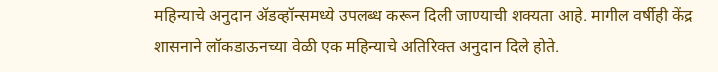महिन्याचे अनुदान ॲडव्हॉन्समध्ये उपलब्ध करून दिली जाण्याची शक्यता आहे. मागील वर्षीही केंद्र शासनाने लॉकडाऊनच्या वेळी एक महिन्याचे अतिरिक्त अनुदान दिले होते.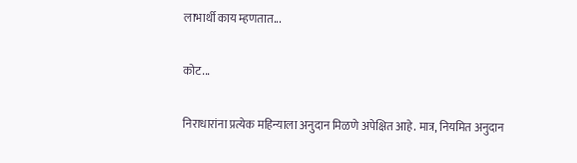लाभार्थी काय म्हणतात...

कोट...

निराधारांना प्रत्येक महिन्याला अनुदान मिळणे अपेक्षित आहे. मात्र, नियमित अनुदान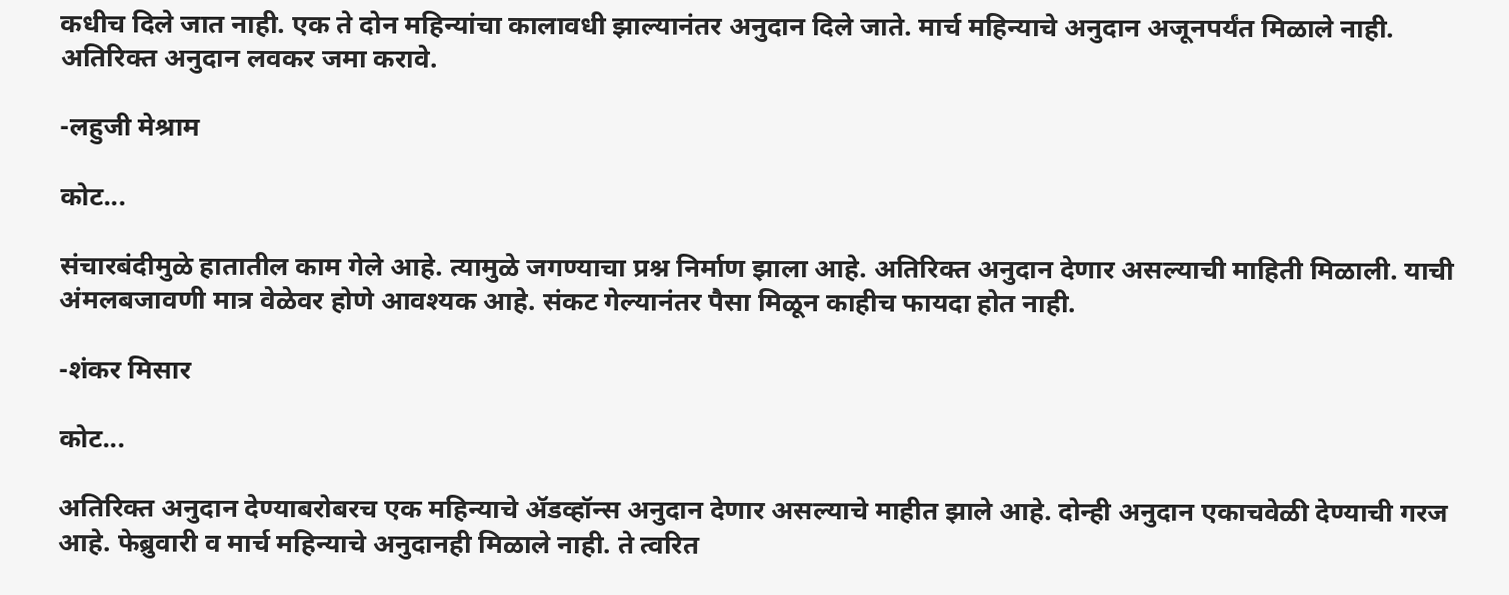कधीच दिले जात नाही. एक ते दोन महिन्यांचा कालावधी झाल्यानंतर अनुदान दिले जाते. मार्च महिन्याचे अनुदान अजूनपर्यंत मिळाले नाही. अतिरिक्त अनुदान लवकर जमा करावे.

-लहुजी मेश्राम

कोट...

संचारबंदीमुळे हातातील काम गेले आहे. त्यामुळे जगण्याचा प्रश्न निर्माण झाला आहे. अतिरिक्त अनुदान देणार असल्याची माहिती मिळाली. याची अंमलबजावणी मात्र वेळेवर होणे आवश्यक आहे. संकट गेल्यानंतर पैसा मिळून काहीच फायदा होत नाही.

-शंकर मिसार

कोट...

अतिरिक्त अनुदान देण्याबरोबरच एक महिन्याचे ॲडव्हॉन्स अनुदान देणार असल्याचे माहीत झाले आहे. दोन्ही अनुदान एकाचवेळी देण्याची गरज आहे. फेब्रुवारी व मार्च महिन्याचे अनुदानही मिळाले नाही. ते त्वरित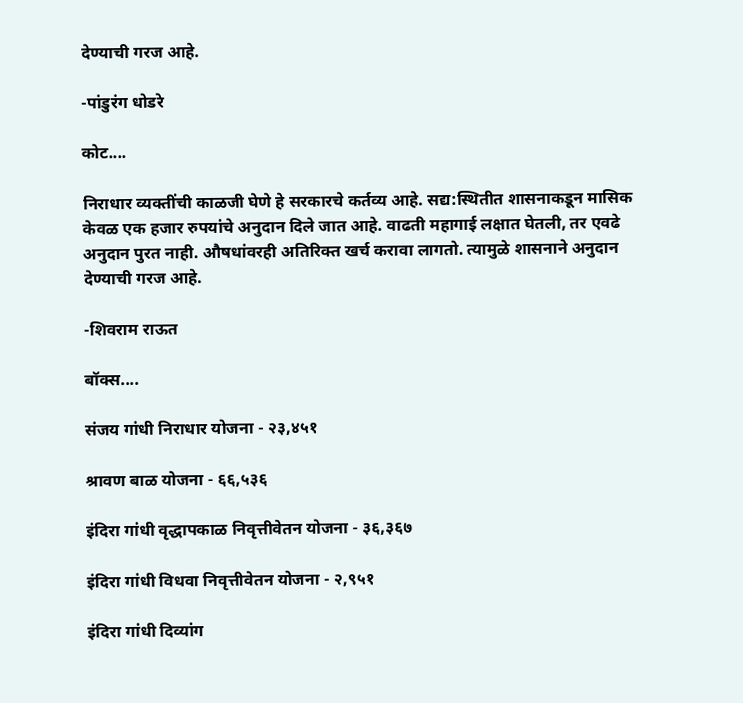देण्याची गरज आहे.

-पांडुरंग धोडरे

कोट....

निराधार व्यक्तींची काळजी घेणे हे सरकारचे कर्तव्य आहे. सद्य:स्थितीत शासनाकडून मासिक केवळ एक हजार रुपयांचे अनुदान दिले जात आहे. वाढती महागाई लक्षात घेतली, तर एवढे अनुदान पुरत नाही. औषधांवरही अतिरिक्त खर्च करावा लागतो. त्यामुळे शासनाने अनुदान देण्याची गरज आहे.

-शिवराम राऊत

बॉक्स....

संजय गांधी निराधार योजना - २३,४५१

श्रावण बाळ योजना - ६६,५३६

इंदिरा गांधी वृद्धापकाळ निवृत्तीवेतन योजना - ३६,३६७

इंदिरा गांधी विधवा निवृत्तीवेतन योजना - २,९५१

इंदिरा गांधी दिव्यांग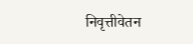निवृत्तीवेतन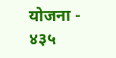योजना - ४३५